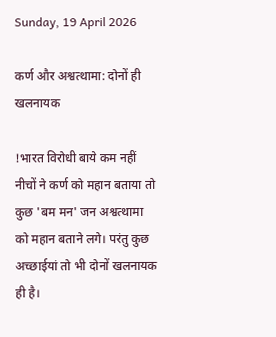Sunday, 19 April 2026

कर्ण और अश्वत्थामा: दोनों ही खलनायक

!भारत विरोधी बाये कम नहीं नीचों ने कर्ण को महान बताया तो कुछ 'बम मन' जन अश्वत्थामा को महान बताने लगे। परंतु कुछ अच्छाईयां तो भी दोनों खलनायक ही है।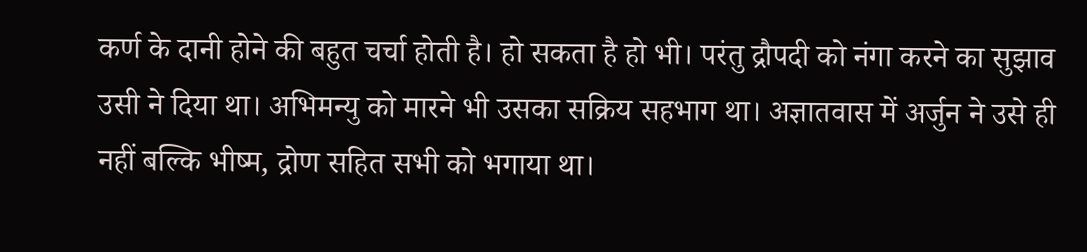कर्ण के दानी होने की बहुत चर्चा होती है। हो सकता है हो भी। परंतु द्रौपदी को नंगा करने का सुझाव उसी ने दिया था। अभिमन्यु को मारने भी उसका सक्रिय सहभाग था। अज्ञातवास में अर्जुन ने उसे ही नहीं बल्कि भीष्म, द्रोण सहित सभी को भगाया था।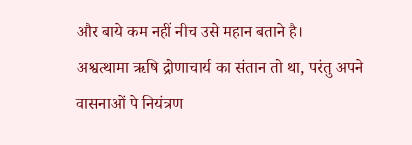और बाये कम नहीं नीच उसे महान बताने है।
अश्वत्थामा ऋषि द्रोणाचार्य का संतान तो था, परंतु अपने वासनाओं पे नियंत्रण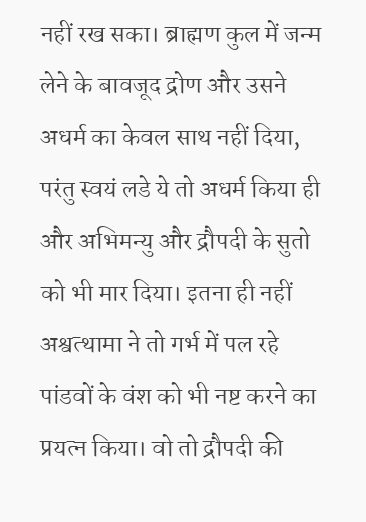नहीं रख सका। ब्राह्मण कुल में जन्म लेने के बावजूद द्रोण और उसने अधर्म का केवल साथ नहीं दिया, परंतु स्वयं लडे ये तो अधर्म किया ही और अभिमन्यु और द्रौपदी के सुतो को भी मार दिया। इतना ही नहीं अश्वत्थामा ने तो गर्भ में पल रहे पांडवों के वंश को भी नष्ट करने का प्रयत्न किया। वो तो द्रौपदी की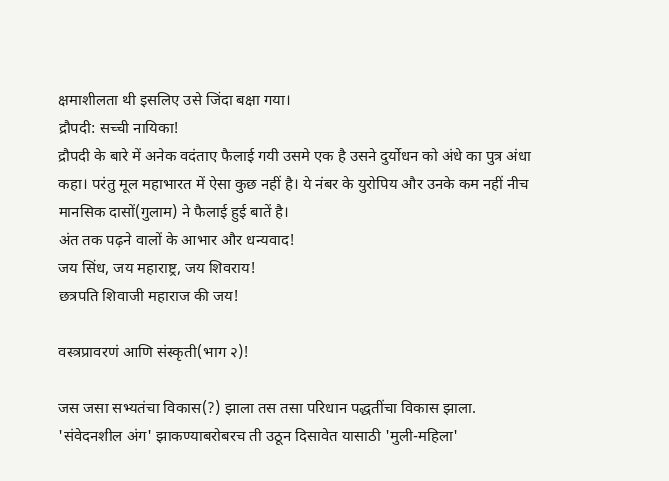क्षमाशीलता थी इसलिए उसे जिंदा बक्षा गया।
द्रौपदी: सच्ची नायिका!
द्रौपदी के बारे में अनेक वदंताए फैलाई गयी उसमे एक है उसने दुर्योधन को अंधे का पुत्र अंधा कहा। परंतु मूल महाभारत में ऐसा कुछ नहीं है। ये नंबर के युरोपिय और उनके कम नहीं नीच मानसिक दासों(गुलाम) ने फैलाई हुई बातें है।
अंत तक पढ़ने वालों के आभार और धन्यवाद!
जय सिंध, जय महाराष्ट्र, जय शिवराय!
छत्रपति शिवाजी महाराज की जय!

वस्त्रप्रावरणं आणि संस्कृती(भाग २)!

जस जसा सभ्यतंचा विकास(?) झाला तस तसा परिधान पद्धतींचा विकास झाला. 'संवेदनशील अंग' झाकण्याबरोबरच ती उठून दिसावेत यासाठी 'मुली-महिला'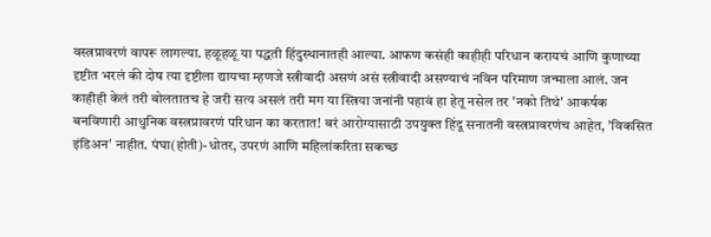वस्त्रप्रावरणं वापरू लागल्या. हळूहळू या पद्धती हिंदुस्थानातही आल्या. आफण कसंही काहीही परिधान करायचं आणि कुणाच्या दृष्टीत भरलं की दोष त्या दृष्टीला द्यायचा म्हणजे स्त्रीवादी असणं असं स्त्रीवादी असण्याचं नविन परिमाण जन्माला आलं. जन काहीही केलं तरी बोलतातच हे जरी सत्य असलं तरी मग या स्त्रिया जनांनी पहावं हा हेतू नसेल तर 'नको तिथं' आकर्षक बनविणारी आधुनिक वस्त्रप्रावरणं परिधान का करतात! बरं आरोग्यासाठी उपयुक्त हिंदू सनातनी वस्त्रप्रावरणंच आहेत, 'विकसित इंडिअन' नाहीत. पंघा(होती)-धोतर, उपरणं आणि महिलांकरिता सकच्छ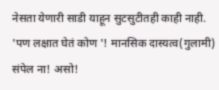नेसता येणारी साडी याहून सुटसुटीतही काही नाही. 'पण लक्षात घेतं कोण '! मानसिक दास्यत्व(गुलामी) संपेल ना! असो!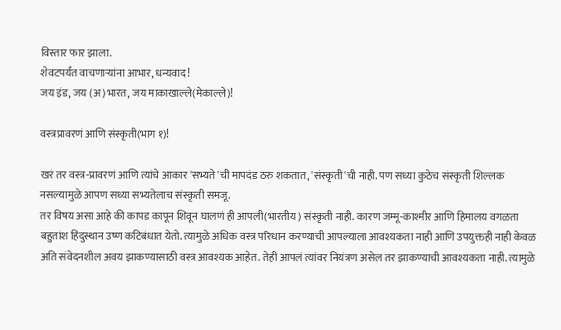विस्तार फार झाला.
शेवटपर्यंत वाचणाऱ्यांना आभार, धन्यवाद!
जय इंड, जय (अ)भारत, जय माकाखाल्ले(मेकाल्ले)!

वस्त्रप्रावरणं आणि संस्कृती(भाग १)!

खरं तर वस्त्र-प्रावरणं आणि त्यांचे आकार 'सभ्यते'ची मापदंड ठरु शकतात, 'संस्कृती'ची नाही. पण सध्या कुठेच संस्कृती शिल्लक नसल्यामुळे आपण सध्या सभ्यतेलाच संस्कृती समजू.
तर विषय असा आहे की कापड कापून शिवून घालणं ही आपली(भारतीय) संस्कृती नाही. कारण जम्मू-काश्मीर आणि हिमालय वगळता बहुतांश हिंदुस्थान उष्ण कटिबंधात येतो. त्यामुळे अधिक वस्त्र परिधान करण्याची आपल्याला आवश्यकता नाही आणि उपयुक्तही नाही केवळ अति संवेदनशील अवय झाकण्यासाठी वस्त्र आवश्यक आहेत. तेही आपलं त्यांवर नियंत्रण असेल तर झाकण्याची आवश्यकता नाही. त्यामुळे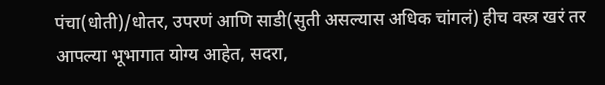पंचा(धोती)/धोतर, उपरणं आणि साडी(सुती असल्यास अधिक चांगलं) हीच वस्त्र खरं तर आपल्या भूभागात योग्य आहेत, सदरा,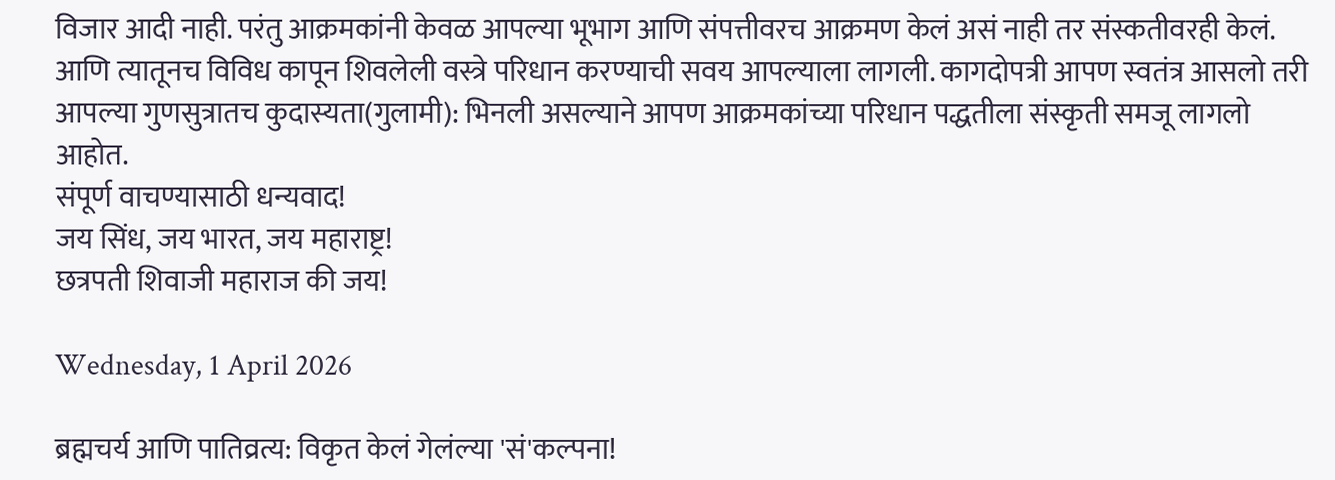विजार आदी नाही. परंतु आक्रमकांनी केवळ आपल्या भूभाग आणि संपत्तीवरच आक्रमण केलं असं नाही तर संस्कतीवरही केलं. आणि त्यातूनच विविध कापून शिवलेली वस्त्रे परिधान करण्याची सवय आपल्याला लागली. कागदोपत्री आपण स्वतंत्र आसलो तरी आपल्या गुणसुत्रातच कुदास्यता(गुलामी): भिनली असल्याने आपण आक्रमकांच्या परिधान पद्धतीला संस्कृती समजू लागलो आहोत.
संपूर्ण वाचण्यासाठी धन्यवाद!
जय सिंध, जय भारत, जय महाराष्ट्र!
छत्रपती शिवाजी महाराज की जय!

Wednesday, 1 April 2026

ब्रह्मचर्य आणि पातिव्रत्य: विकृत केलं गेलंल्या 'सं'कल्पना!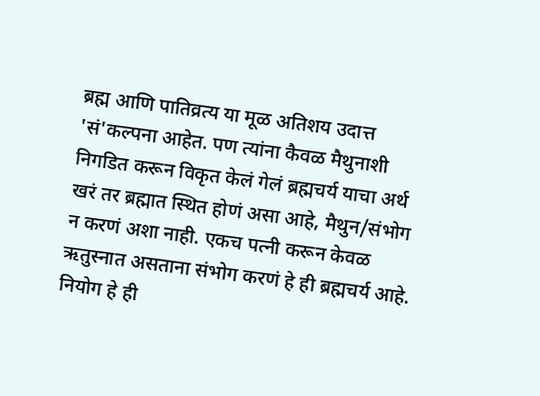ब्रह्म आणि पातिव्रत्य या मूळ अतिशय उदात्त 'सं'कल्पना आहेत. पण त्यांना कैवळ मैथुनाशी निगडित करून विकृत केलं गेलं ब्रह्मचर्य याचा अर्थ खरं तर ब्रह्मात स्थित होणं असा आहे, मैथुन/संभोग न करणं अशा नाही. एकच पत्नी करून केवळ ऋतुस्नात असताना संभोग करणं हे ही ब्रह्मचर्य आहे. नियोग हे ही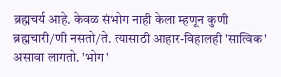ब्रह्मचर्य आहे. केवळ संभोग नाही केला म्हणून कुणी ब्रह्मचारी/णी नसतो/ते. त्यासाठी आहार-विहालही 'सात्विक' असावा लागतो. 'भोग'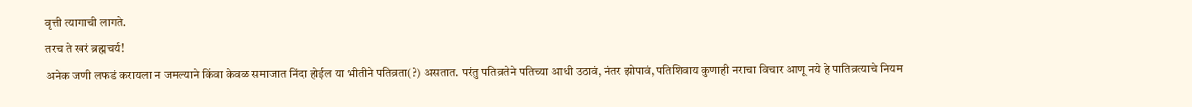वृत्ती त्यागाची लागते.
तरच ते खरं ब्रह्मचर्य!
अनेक जणी लफडं करायला न जमल्याने किंवा केवळ समाजात निंदा होईल या भीतीने पतिव्रता(?) असतात. परंतु पतिव्रतेने पतिच्या आधी उठावं, नंतर झोपावं, पतिशिवाय कुणाही नराचा विचार आणू नये हे पातिव्रत्याचे नियम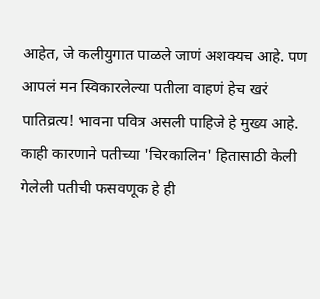आहेत, जे कलीयुगात पाळले जाणं अशक्यच आहे. पण आपलं मन स्विकारलेल्या पतीला वाहणं हेच खरं पातिव्रत्य! भावना पवित्र असली पाहिजे हे मुख्य आहे. काही कारणाने पतीच्या 'चिरकालिन' हितासाठी केली गेलेली पतीची फसवणूक हे ही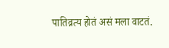पातिव्रत्य होतं असं मला वाटतं.